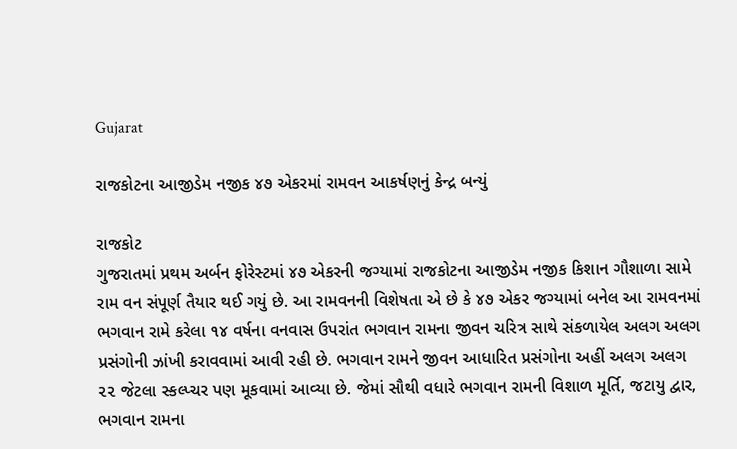Gujarat

રાજકોટના આજીડેમ નજીક ૪૭ એકરમાં રામવન આકર્ષણનું કેન્દ્ર બન્યું

રાજકોટ
ગુજરાતમાં પ્રથમ અર્બન ફોરેસ્ટમાં ૪૭ એકરની જગ્યામાં રાજકોટના આજીડેમ નજીક કિશાન ગૌશાળા સામે રામ વન સંપૂર્ણ તૈયાર થઈ ગયું છે. આ રામવનની વિશેષતા એ છે કે ૪૭ એકર જગ્યામાં બનેલ આ રામવનમાં ભગવાન રામે કરેલા ૧૪ વર્ષના વનવાસ ઉપરાંત ભગવાન રામના જીવન ચરિત્ર સાથે સંકળાયેલ અલગ અલગ પ્રસંગોની ઝાંખી કરાવવામાં આવી રહી છે. ભગવાન રામને જીવન આધારિત પ્રસંગોના અહીં અલગ અલગ ૨૨ જેટલા સ્કલ્પ્ચર પણ મૂકવામાં આવ્યા છે. જેમાં સૌથી વધારે ભગવાન રામની વિશાળ મૂર્તિ, જટાયુ દ્વાર, ભગવાન રામના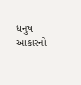ધનુષ આકારનો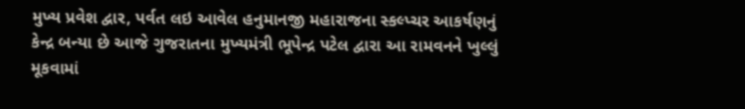મુખ્ય પ્રવેશ દ્વાર, પર્વત લઇ આવેલ હનુમાનજી મહારાજના સ્કલ્પ્ચર આકર્ષણનું કેન્દ્ર બન્યા છે આજે ગુજરાતના મુખ્યમંત્રી ભૂપેન્દ્ર પટેલ દ્વારા આ રામવનને ખુલ્લું મૂકવામાં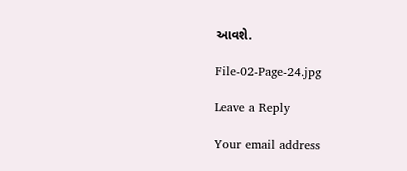આવશે.

File-02-Page-24.jpg

Leave a Reply

Your email address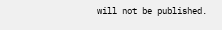will not be published.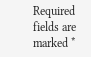Required fields are marked *